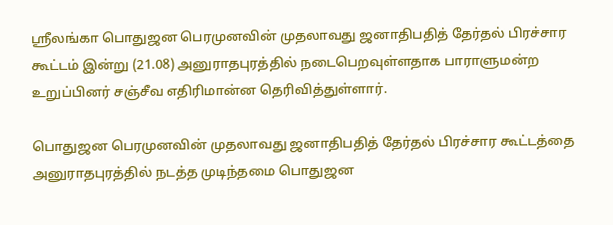ஸ்ரீலங்கா பொதுஜன பெரமுனவின் முதலாவது ஜனாதிபதித் தேர்தல் பிரச்சார கூட்டம் இன்று (21.08) அனுராதபுரத்தில் நடைபெறவுள்ளதாக பாராளுமன்ற உறுப்பினர் சஞ்சீவ எதிரிமான்ன தெரிவித்துள்ளார்.

பொதுஜன பெரமுனவின் முதலாவது ஜனாதிபதித் தேர்தல் பிரச்சார கூட்டத்தை அனுராதபுரத்தில் நடத்த முடிந்தமை பொதுஜன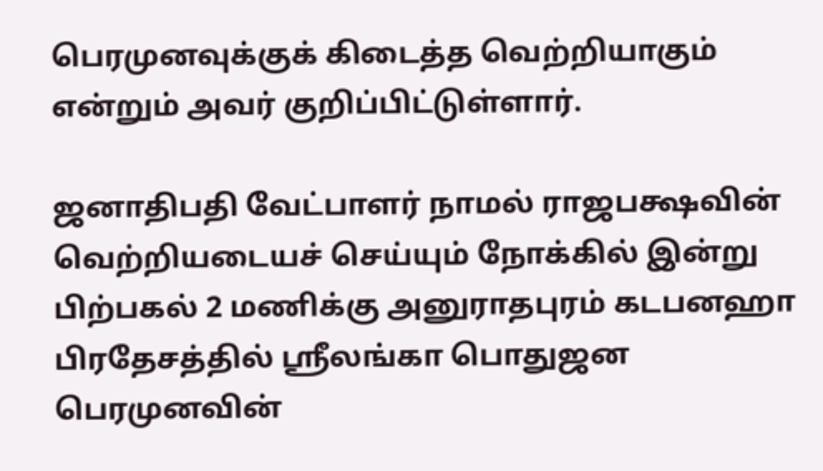பெரமுனவுக்குக் கிடைத்த வெற்றியாகும் என்றும் அவர் குறிப்பிட்டுள்ளார்.

ஜனாதிபதி வேட்பாளர் நாமல் ராஜபக்ஷவின் வெற்றியடையச் செய்யும் நோக்கில் இன்று பிற்பகல் 2 மணிக்கு அனுராதபுரம் கடபனஹா பிரதேசத்தில் ஸ்ரீலங்கா பொதுஜன பெரமுனவின்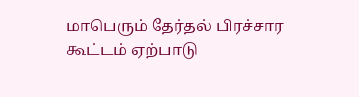மாபெரும் தேர்தல் பிரச்சார கூட்டம் ஏற்பாடு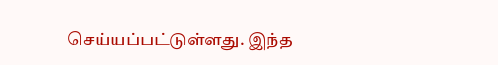செய்யப்பட்டுள்ளது. இந்த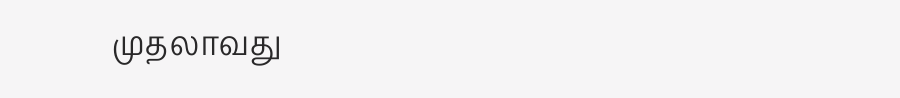முதலாவது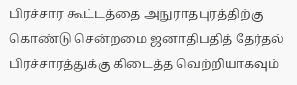பிரச்சார கூட்டத்தை அநுராதபுரத்திற்கு கொண்டு சென்றமை ஜனாதிபதித் தேர்தல் பிரச்சாரத்துக்கு கிடைத்த வெற்றியாகவும்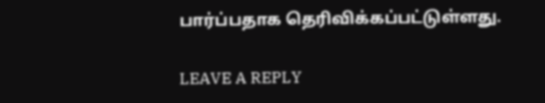பார்ப்பதாக தெரிவிக்கப்பட்டுள்ளது.

LEAVE A REPLY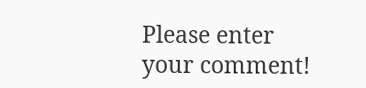Please enter your comment!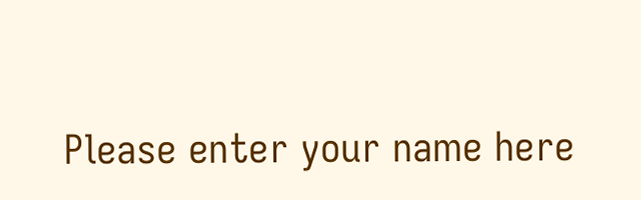Please enter your name here